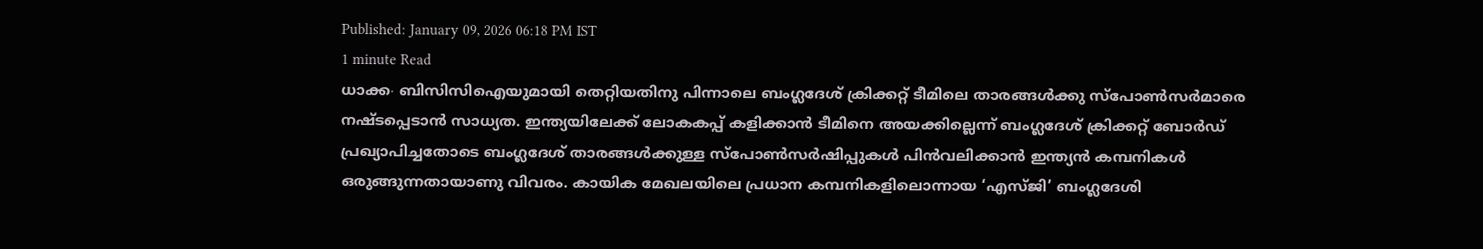Published: January 09, 2026 06:18 PM IST
1 minute Read
ധാക്ക∙ ബിസിസിഐയുമായി തെറ്റിയതിനു പിന്നാലെ ബംഗ്ലദേശ് ക്രിക്കറ്റ് ടീമിലെ താരങ്ങൾക്കു സ്പോൺസർമാരെ നഷ്ടപ്പെടാൻ സാധ്യത. ഇന്ത്യയിലേക്ക് ലോകകപ്പ് കളിക്കാൻ ടീമിനെ അയക്കില്ലെന്ന് ബംഗ്ലദേശ് ക്രിക്കറ്റ് ബോർഡ് പ്രഖ്യാപിച്ചതോടെ ബംഗ്ലദേശ് താരങ്ങൾക്കുള്ള സ്പോൺസർഷിപ്പുകൾ പിൻവലിക്കാൻ ഇന്ത്യൻ കമ്പനികൾ ഒരുങ്ങുന്നതായാണു വിവരം. കായിക മേഖലയിലെ പ്രധാന കമ്പനികളിലൊന്നായ ‘എസ്ജി’ ബംഗ്ലദേശി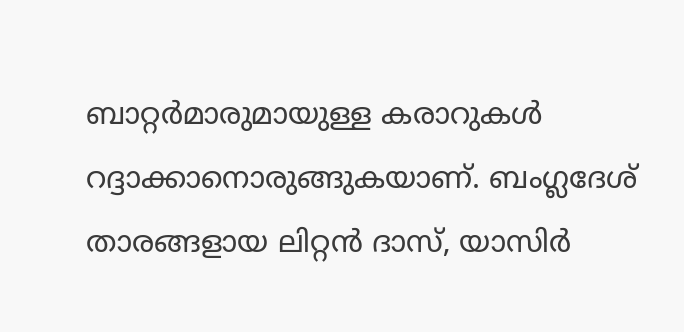ബാറ്റർമാരുമായുള്ള കരാറുകൾ റദ്ദാക്കാനൊരുങ്ങുകയാണ്. ബംഗ്ലദേശ് താരങ്ങളായ ലിറ്റൻ ദാസ്, യാസിർ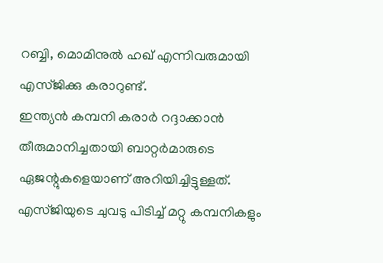റബ്ബി, മൊമിനുൽ ഹഖ് എന്നിവരുമായി എസ്ജിക്കു കരാറുണ്ട്.
ഇന്ത്യൻ കമ്പനി കരാർ റദ്ദാക്കാൻ തീരുമാനിച്ചതായി ബാറ്റർമാരുടെ ഏജന്റുകളെയാണ് അറിയിച്ചിട്ടുള്ളത്. എസ്ജിയുടെ ചുവടു പിടിച്ച് മറ്റു കമ്പനികളും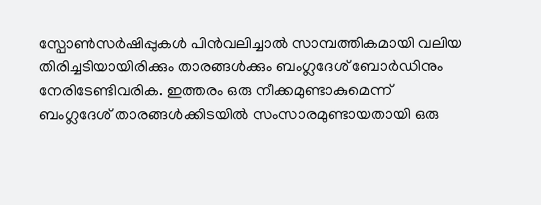സ്പോൺസർഷിപ്പുകൾ പിൻവലിച്ചാൽ സാമ്പത്തികമായി വലിയ തിരിച്ചടിയായിരിക്കും താരങ്ങൾക്കും ബംഗ്ലദേശ് ബോർഡിനും നേരിടേണ്ടിവരിക. ഇത്തരം ഒരു നീക്കമുണ്ടാകുമെന്ന് ബംഗ്ലദേശ് താരങ്ങൾക്കിടയിൽ സംസാരമുണ്ടായതായി ഒരു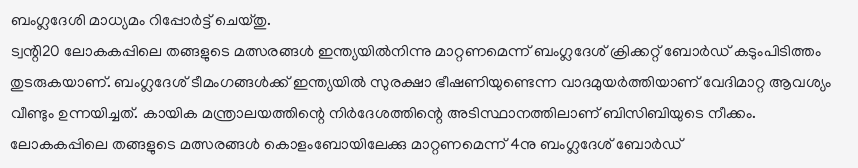ബംഗ്ലദേശി മാധ്യമം റിപ്പോർട്ട് ചെയ്തു.
ട്വന്റി20 ലോകകപ്പിലെ തങ്ങളുടെ മത്സരങ്ങൾ ഇന്ത്യയിൽനിന്നു മാറ്റണമെന്ന് ബംഗ്ലദേശ് ക്രിക്കറ്റ് ബോർഡ് കടുംപിടിത്തം തുടരുകയാണ്. ബംഗ്ലദേശ് ടീമംഗങ്ങൾക്ക് ഇന്ത്യയിൽ സുരക്ഷാ ഭീഷണിയുണ്ടെന്ന വാദമുയർത്തിയാണ് വേദിമാറ്റ ആവശ്യം വീണ്ടും ഉന്നയിച്ചത്. കായിക മന്ത്രാലയത്തിന്റെ നിർദേശത്തിന്റെ അടിസ്ഥാനത്തിലാണ് ബിസിബിയുടെ നീക്കം. ലോകകപ്പിലെ തങ്ങളുടെ മത്സരങ്ങൾ കൊളംബോയിലേക്കു മാറ്റണമെന്ന് 4നു ബംഗ്ലദേശ് ബോർഡ്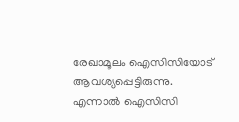രേഖാമൂലം ഐസിസിയോട് ആവശ്യപ്പെട്ടിരുന്നു. എന്നാൽ ഐസിസി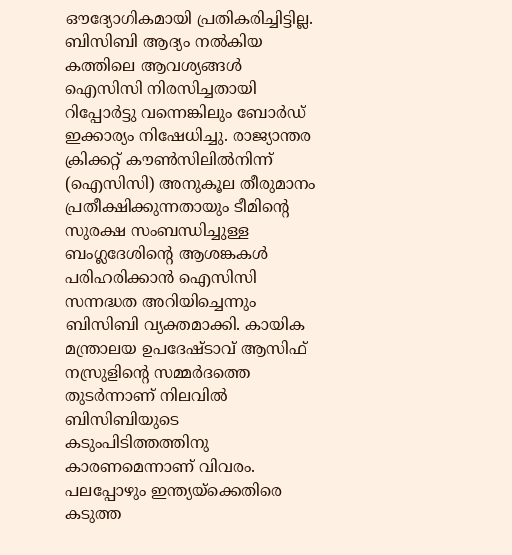ഔദ്യോഗികമായി പ്രതികരിച്ചിട്ടില്ല.
ബിസിബി ആദ്യം നൽകിയ കത്തിലെ ആവശ്യങ്ങൾ ഐസിസി നിരസിച്ചതായി റിപ്പോർട്ടു വന്നെങ്കിലും ബോർഡ് ഇക്കാര്യം നിഷേധിച്ചു. രാജ്യാന്തര ക്രിക്കറ്റ് കൗൺസിലിൽനിന്ന് (ഐസിസി) അനുകൂല തീരുമാനം പ്രതീക്ഷിക്കുന്നതായും ടീമിന്റെ സുരക്ഷ സംബന്ധിച്ചുള്ള ബംഗ്ലദേശിന്റെ ആശങ്കകൾ പരിഹരിക്കാൻ ഐസിസി സന്നദ്ധത അറിയിച്ചെന്നും ബിസിബി വ്യക്തമാക്കി. കായിക മന്ത്രാലയ ഉപദേഷ്ടാവ് ആസിഫ് നസ്രുളിന്റെ സമ്മർദത്തെ തുടർന്നാണ് നിലവിൽ ബിസിബിയുടെ കടുംപിടിത്തത്തിനു കാരണമെന്നാണ് വിവരം. പലപ്പോഴും ഇന്ത്യയ്ക്കെതിരെ കടുത്ത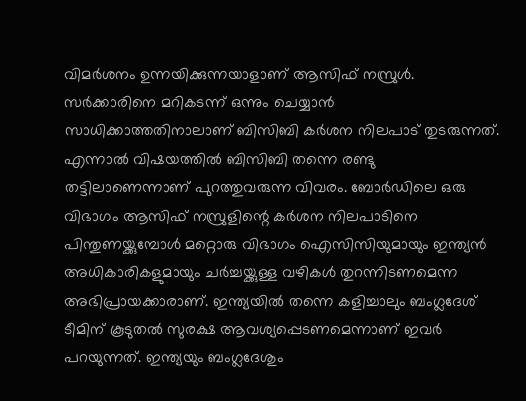വിമർശനം ഉന്നയിക്കുന്നയാളാണ് ആസിഫ് നസ്രുൾ. സർക്കാരിനെ മറികടന്ന് ഒന്നും ചെയ്യാൻ സാധിക്കാത്തതിനാലാണ് ബിസിബി കർശന നിലപാട് തുടരുന്നത്.
എന്നാൽ വിഷയത്തിൽ ബിസിബി തന്നെ രണ്ടു തട്ടിലാണെന്നാണ് പുറത്തുവരുന്ന വിവരം. ബോർഡിലെ ഒരു വിഭാഗം ആസിഫ് നസ്രുളിന്റെ കർശന നിലപാടിനെ പിന്തുണയ്ക്കുമ്പോൾ മറ്റൊരു വിഭാഗം ഐസിസിയുമായും ഇന്ത്യൻ അധികാരികളുമായും ചർച്ചയ്ക്കുള്ള വഴികൾ തുറന്നിടണമെന്ന അഭിപ്രായക്കാരാണ്. ഇന്ത്യയിൽ തന്നെ കളിച്ചാലും ബംഗ്ലദേശ് ടീമിന് കൂടുതൽ സുരക്ഷ ആവശ്യപ്പെടണമെന്നാണ് ഇവർ പറയുന്നത്. ഇന്ത്യയും ബംഗ്ലദേശും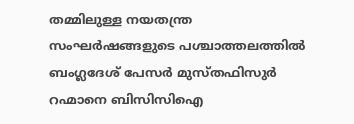തമ്മിലുള്ള നയതന്ത്ര സംഘർഷങ്ങളുടെ പശ്ചാത്തലത്തിൽ ബംഗ്ലദേശ് പേസർ മുസ്തഫിസുർ റഹ്മാനെ ബിസിസിഐ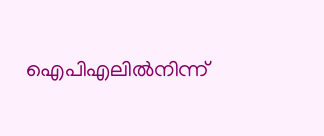ഐപിഎലിൽനിന്ന്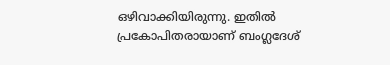ഒഴിവാക്കിയിരുന്നു. ഇതിൽ പ്രകോപിതരായാണ് ബംഗ്ലദേശ്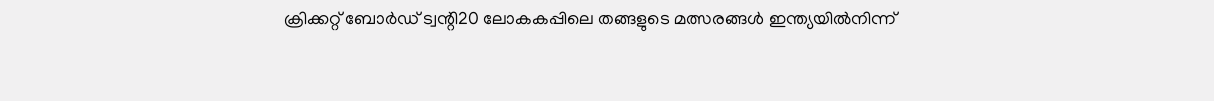ക്രിക്കറ്റ് ബോർഡ് ട്വന്റി20 ലോകകപ്പിലെ തങ്ങളുടെ മത്സരങ്ങൾ ഇന്ത്യയിൽനിന്ന്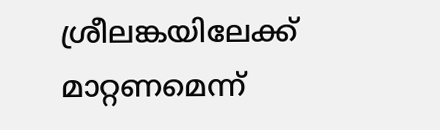ശ്രീലങ്കയിലേക്ക് മാറ്റണമെന്ന്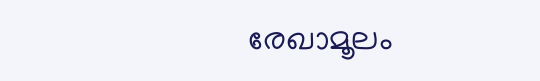രേഖാമൂലം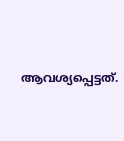ആവശ്യപ്പെട്ടത്.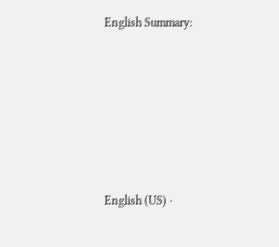English Summary:








English (US) ·